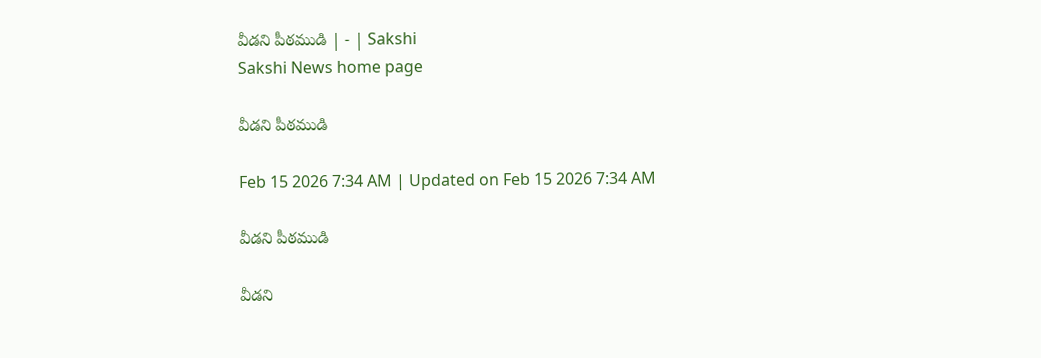వీడని పీఠముడి | - | Sakshi
Sakshi News home page

వీడని పీఠముడి

Feb 15 2026 7:34 AM | Updated on Feb 15 2026 7:34 AM

వీడని పీఠముడి

వీడని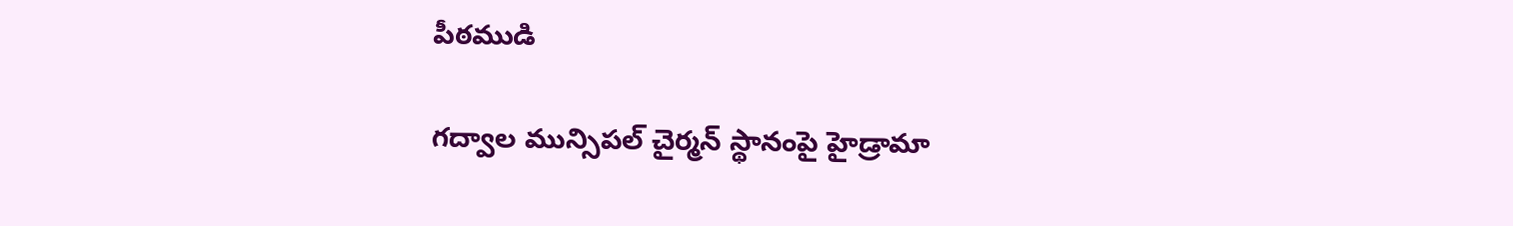పీఠముడి

గద్వాల మున్సిపల్‌ చైర్మన్‌ స్థానంపై హైడ్రామా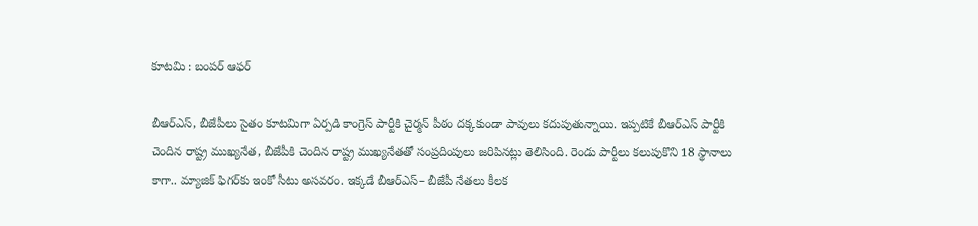కూటమి : బంపర్‌ ఆఫర్‌

బీఆర్‌ఎస్‌, బీజేపీలు సైతం కూటమిగా ఏర్పడి కాంగ్రెస్‌ పార్టీకి చైర్మన్‌ పీఠం దక్కకుండా పావులు కదుపుతున్నాయి. ఇప్పటికే బీఆర్‌ఎస్‌ పార్టీకి చెందిన రాష్ట్ర ముఖ్యనేత, బీజేపీకి చెందిన రాష్ట్ర ముఖ్యనేతతో సంప్రదింపులు జరిపినట్లు తెలిసింది. రెండు పార్టీలు కలుపుకొని 18 స్థానాలు కాగా.. మ్యాజిక్‌ ఫిగర్‌కు ఇంకో సీటు అసవరం. ఇక్కడే బీఆర్‌ఎస్‌– బీజేపీ నేతలు కీలక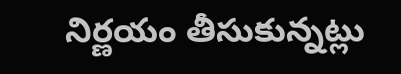నిర్ణయం తీసుకున్నట్లు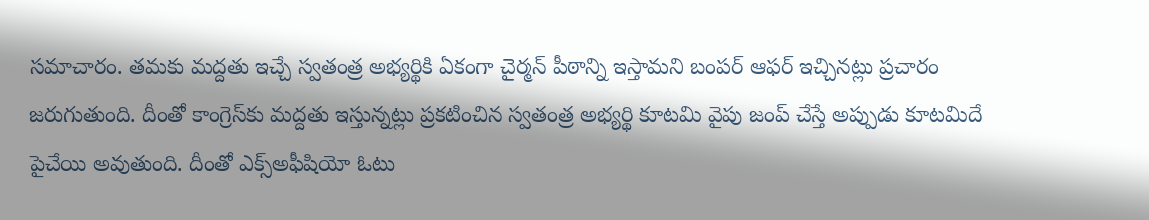సమాచారం. తమకు మద్దతు ఇచ్చే స్వతంత్ర అభ్యర్థికి ఏకంగా చైర్మన్‌ పీఠాన్ని ఇస్తామని బంపర్‌ ఆఫర్‌ ఇచ్చినట్లు ప్రచారం జరుగుతుంది. దీంతో కాంగ్రెస్‌కు మద్దతు ఇస్తున్నట్లు ప్రకటించిన స్వతంత్ర అభ్యర్థి కూటమి వైపు జంప్‌ చేస్తే అప్పుడు కూటమిదే పైచేయి అవుతుంది. దీంతో ఎక్స్‌అఫీషియో ఓటు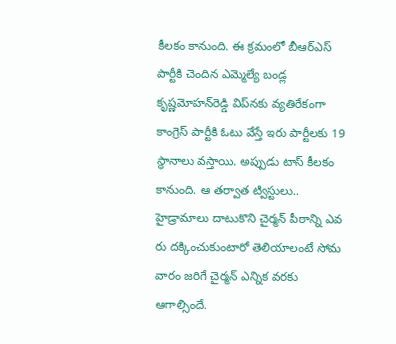కీలకం కానుంది. ఈ క్రమంలో బీఆర్‌ఎస్‌ పార్టీకి చెందిన ఎమ్మెల్యే బండ్ల కృష్ణమోహన్‌రెడ్డి విప్‌నకు వ్యతిరేకంగా కాంగ్రెస్‌ పార్టీకి ఓటు వేస్తే ఇరు పార్టీలకు 19 స్థానాలు వస్తాయి. అప్పుడు టాస్‌ కీలకం కానుంది. ఆ తర్వాత ట్విస్టులు.. హైడ్రామాలు దాటుకొని చైర్మన్‌ పీఠాన్ని ఎవ రు దక్కించుకుంటారో తెలియాలంటే సోమ వారం జరిగే చైర్మన్‌ ఎన్నిక వరకు ఆగాల్సిందే.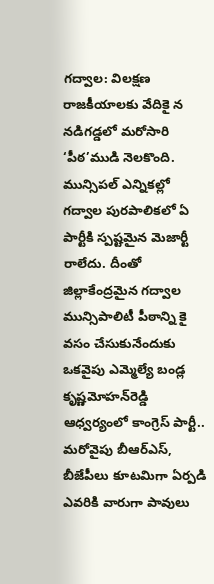గద్వాల: విలక్షణ రాజకీయాలకు వేదికై న నడిగడ్డలో మరోసారి ‘పీఠ’ముడి నెలకొంది. మున్సిపల్‌ ఎన్నికల్లో గద్వాల పురపాలికలో ఏ పార్టీకి స్పష్టమైన మెజార్టీ రాలేదు. దీంతో జిల్లాకేంద్రమైన గద్వాల మున్సిపాలిటీ పీఠాన్ని కై వసం చేసుకునేందుకు ఒకవైపు ఎమ్మెల్యే బండ్ల కృష్ణమోహన్‌రెడ్డి ఆధ్వర్యంలో కాంగ్రెస్‌ పార్టీ.. మరోవైపు బీఆర్‌ఎస్‌, బీజేపీలు కూటమిగా ఏర్పడి ఎవరికి వారుగా పావులు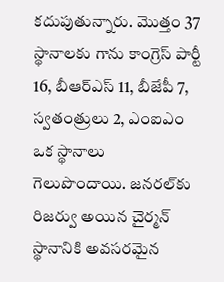కదుపుతున్నారు. మొత్తం 37 స్థానాలకు గాను కాంగ్రెస్‌ పార్టీ 16, బీఆర్‌ఎస్‌ 11, బీజేపీ 7, స్వతంత్రులు 2, ఎంఐఎం ఒక స్థానాలు గెలుపొందాయి. జనరల్‌కు రిజర్వు అయిన చైర్మన్‌ స్థానానికి అవసరమైన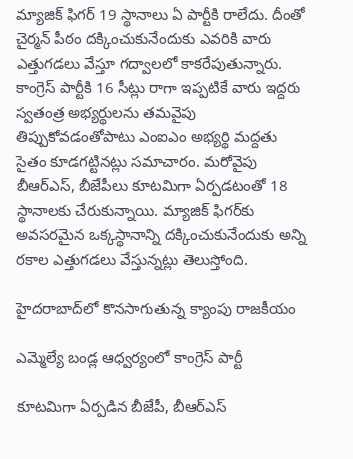మ్యాజిక్‌ ఫిగర్‌ 19 స్థానాలు ఏ పార్టీకి రాలేదు. దీంతో చైర్మన్‌ పీఠం దక్కించుకునేందుకు ఎవరికి వారు ఎత్తుగడలు వేస్తూ గద్వాలలో కాకరేపుతున్నారు. కాంగ్రెస్‌ పార్టీకి 16 సీట్లు రాగా ఇప్పటికే వారు ఇద్దరు స్వతంత్ర అభ్యర్థులను తమవైపు తిప్పుకోవడంతోపాటు ఎంఐఎం అభ్యర్థి మద్దతు సైతం కూడగట్టినట్లు సమాచారం. మరోవైపు బీఆర్‌ఎస్‌, బీజేపీలు కూటమిగా ఏర్పడటంతో 18 స్థానాలకు చేరుకున్నాయి. మ్యాజిక్‌ ఫిగర్‌కు అవసరమైన ఒక్కస్థానాన్ని దక్కించుకునేందుకు అన్ని రకాల ఎత్తుగడలు వేస్తున్నట్లు తెలుస్తోంది.

హైదరాబాద్‌లో కొనసాగుతున్న క్యాంపు రాజకీయం

ఎమ్మెల్యే బండ్ల ఆధ్వర్యంలో కాంగ్రెస్‌ పార్టీ

కూటమిగా ఏర్పడిన బీజేపీ, బీఆర్‌ఎస్‌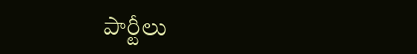పార్టీలు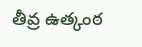తీవ్ర ఉత్కంఠ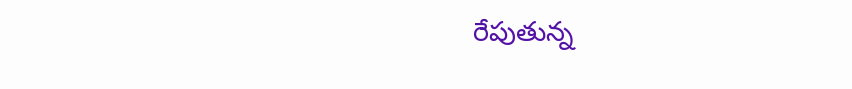రేపుతున్న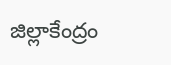జిల్లాకేంద్రం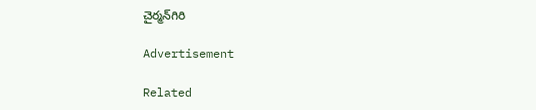చైర్మన్‌గిరి

Advertisement

Related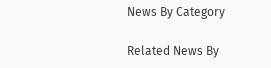News By Category

Related News By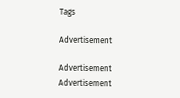Tags

Advertisement

Advertisement
Advertisement